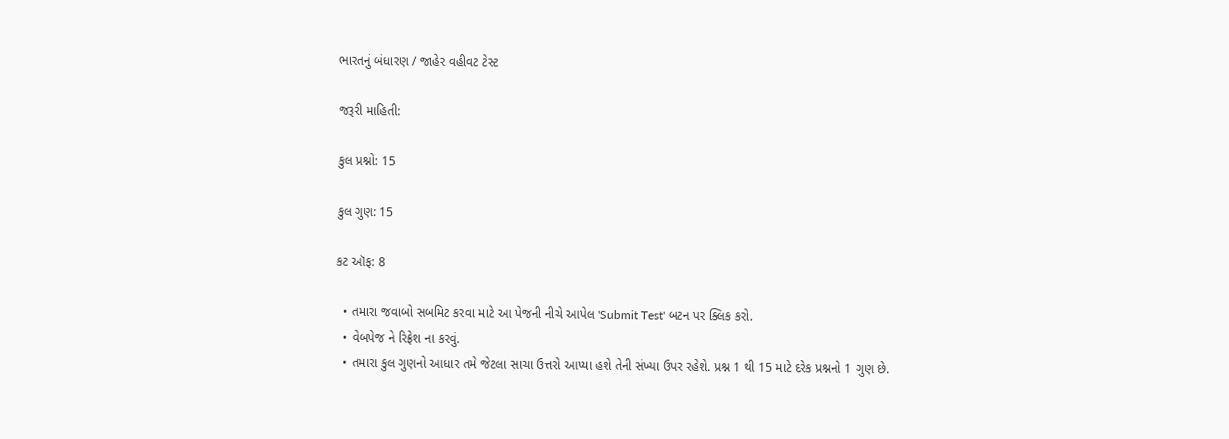ભારતનું બંધારણ / જાહેર વહીવટ ટેસ્ટ

જરૂરી માહિતી:

કુલ પ્રશ્નો: 15

કુલ ગુણ: 15

કટ ઑફ: 8

  • તમારા જવાબો સબમિટ કરવા માટે આ પેજની નીચે આપેલ 'Submit Test' બટન પર ક્લિક કરો.
  • વેબપેજ ને રિફ્રેશ ના કરવું.
  • તમારા કુલ ગુણનો આધાર તમે જેટલા સાચા ઉત્તરો આપ્યા હશે તેની સંખ્યા ઉપર રહેશે. પ્રશ્ન 1 થી 15 માટે દરેક પ્રશ્નનો 1 ગુણ છે.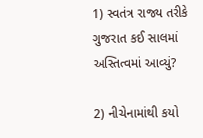1) સ્વતંત્ર રાજ્ય તરીકે ગુજરાત કઈ સાલમાં અસ્તિત્વમાં આવ્યું?

2) નીચેનામાંથી કયો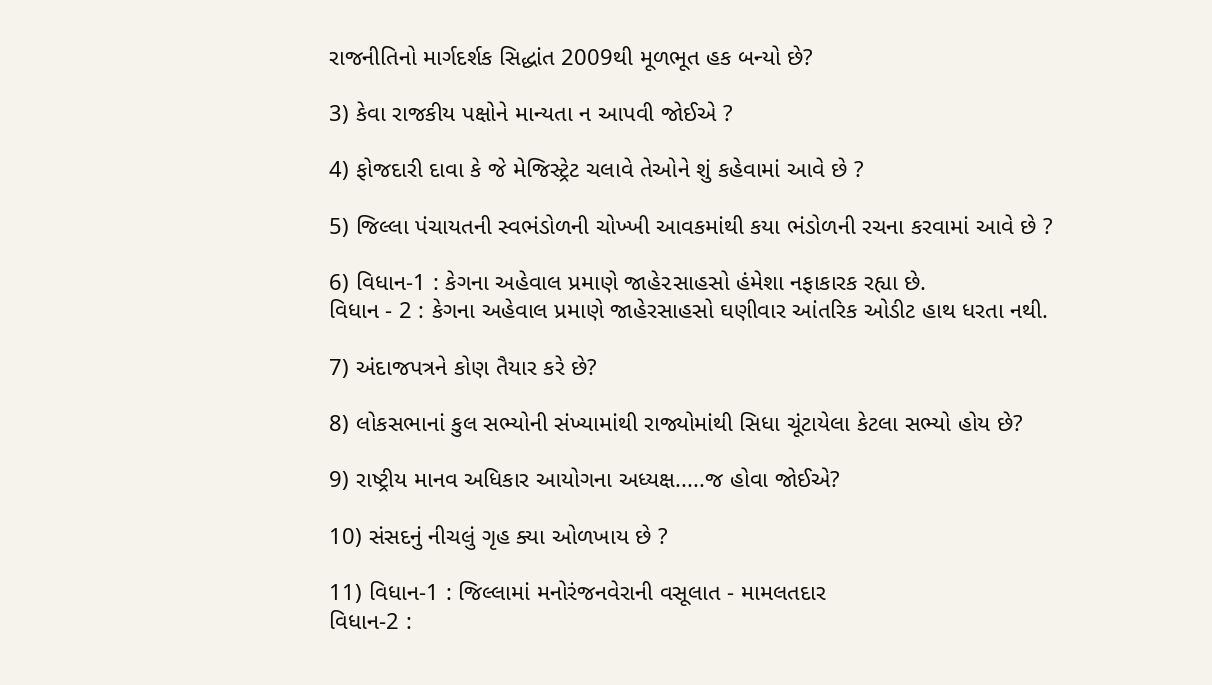રાજનીતિનો માર્ગદર્શક સિદ્ધાંત 2009થી મૂળભૂત હક બન્યો છે?

3) કેવા રાજકીય પક્ષોને માન્યતા ન આપવી જોઈએ ?

4) ફોજદારી દાવા કે જે મેજિસ્ટ્રેટ ચલાવે તેઓને શું કહેવામાં આવે છે ?

5) જિલ્લા પંચાયતની સ્વભંડોળની ચોખ્ખી આવકમાંથી કયા ભંડોળની રચના કરવામાં આવે છે ?

6) વિધાન-1 : કેગના અહેવાલ પ્રમાણે જાહે૨સાહસો હંમેશા નફાકારક રહ્યા છે.
વિધાન - 2 : કેગના અહેવાલ પ્રમાણે જાહેરસાહસો ઘણીવાર આંતરિક ઓડીટ હાથ ધરતા નથી.

7) અંદાજપત્રને કોણ તૈયાર કરે છે?

8) લોકસભાનાં કુલ સભ્યોની સંખ્યામાંથી રાજ્યોમાંથી સિધા ચૂંટાયેલા કેટલા સભ્યો હોય છે?

9) રાષ્ટ્રીય માનવ અધિકાર આયોગના અધ્યક્ષ.....જ હોવા જોઈએ?

10) સંસદનું નીચલું ગૃહ ક્યા ઓળખાય છે ?

11) વિધાન-1 : જિલ્લામાં મનોરંજનવેરાની વસૂલાત - મામલતદાર
વિધાન-2 :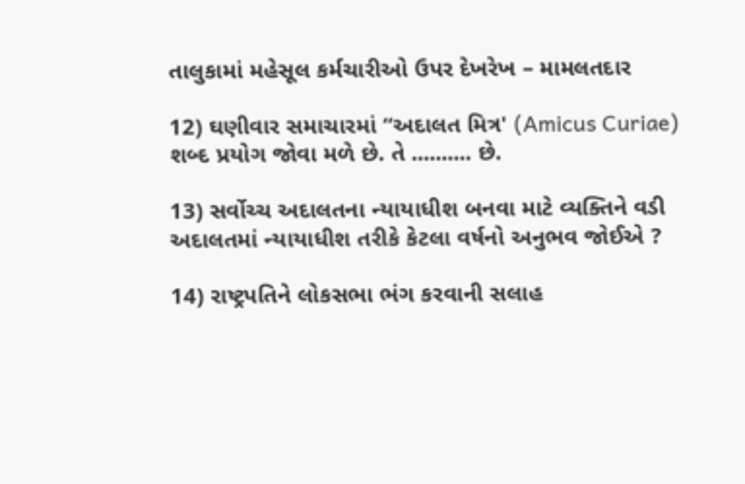તાલુકામાં મહેસૂલ કર્મચારીઓ ઉપર દેખરેખ – મામલતદાર

12) ઘણીવાર સમાચારમાં “અદાલત મિત્ર' (Amicus Curiae) શબ્દ પ્રયોગ જોવા મળે છે. તે .......... છે.

13) સર્વોચ્ચ અદાલતના ન્યાયાધીશ બનવા માટે વ્યક્તિને વડી અદાલતમાં ન્યાયાધીશ તરીકે કેટલા વર્ષનો અનુભવ જોઈએ ?

14) રાષ્ટ્રપતિને લોકસભા ભંગ કરવાની સલાહ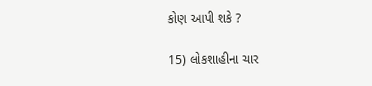કોણ આપી શકે ?

15) લોકશાહીના ચાર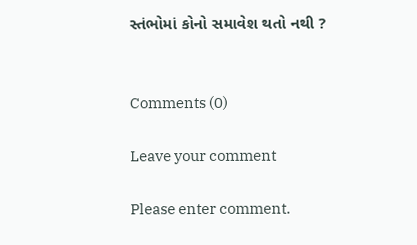સ્તંભોમાં કોનો સમાવેશ થતો નથી ?


Comments (0)

Leave your comment

Please enter comment.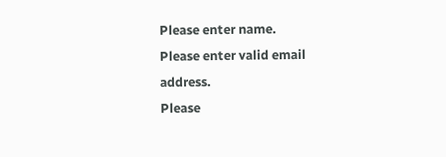Please enter name.
Please enter valid email address.
Please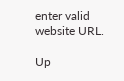enter valid website URL.

Up